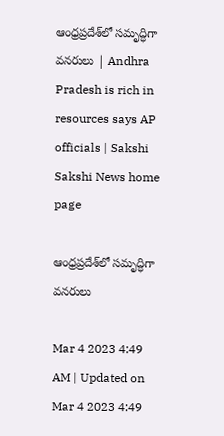ఆంధ్రప్రదేశ్‌లో సమృద్ధిగా వనరులు | Andhra Pradesh is rich in resources says AP officials | Sakshi
Sakshi News home page

ఆంధ్రప్రదేశ్‌లో సమృద్ధిగా వనరులు

Mar 4 2023 4:49 AM | Updated on Mar 4 2023 4:49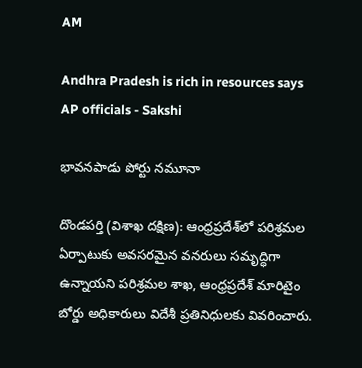AM

Andhra Pradesh is rich in resources says AP officials - Sakshi

భావనపాడు పోర్టు నమూనా

దొండపర్తి (విశాఖ దక్షిణ): ఆంధ్రప్రదేశ్‌లో పరిశ్రమల ఏర్పాటుకు అవసరమైన వనరులు సమృద్ధిగా ఉన్నాయని పరిశ్రమల శాఖ, ఆంధ్రప్రదేశ్‌ మారిటైం బోర్డు అధికారులు విదేశీ ప్రతినిధులకు వివరించారు.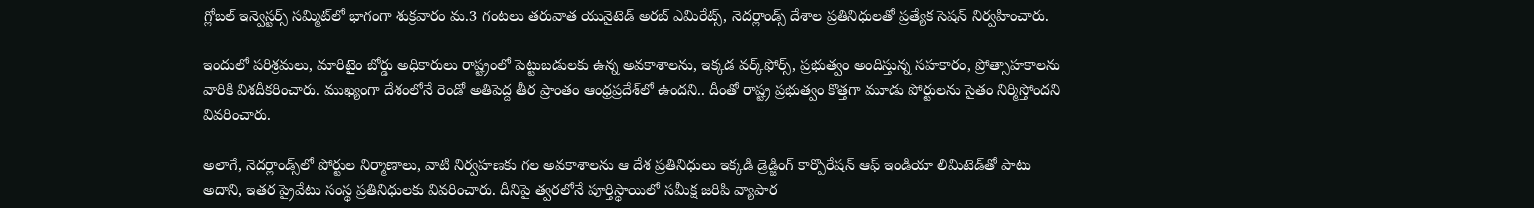గ్లోబల్‌ ఇన్వెస్టర్స్‌ సమ్మిట్‌లో భాగంగా శుక్రవారం మ.3 గంటలు తరువాత యునైటెడ్‌ అరబ్‌ ఎమిరేట్స్, నెదర్లాండ్స్‌ దేశాల ప్రతినిధులతో ప్రత్యేక సెషన్‌ నిర్వహించారు.

ఇందులో పరిశ్రమలు, మారిటైం బోర్డు అధికారులు రాష్ట్రంలో పెట్టుబడులకు ఉన్న అవకాశాలను, ఇక్కడ వర్క్‌ఫోర్స్, ప్రభుత్వం అందిస్తున్న సహకారం, ప్రోత్సాహకాలను వారికి విశదీకరించారు. ముఖ్యంగా దేశంలోనే రెండో అతిపెద్ద తీర ప్రాంతం ఆంధ్రప్రదేశ్‌లో ఉందని.. దీంతో రాష్ట్ర ప్రభుత్వం కొత్తగా మూడు పోర్టులను సైతం నిర్మిస్తోందని వివరించారు.

అలాగే, నెదర్లాండ్స్‌లో పోర్టుల నిర్మాణాలు, వాటి నిర్వహణకు గల అవకాశాలను ఆ దేశ ప్రతినిధులు ఇక్కడి డ్రెడ్జింగ్‌ కార్పొరేషన్‌ ఆఫ్‌ ఇండియా లిమిటెడ్‌తో పాటు అదాని, ఇతర ప్రైవేటు సంస్థ ప్రతినిధులకు వివరించారు. దీనిపై త్వరలోనే పూర్తిస్థాయిలో సమీక్ష జరిపి వ్యాపార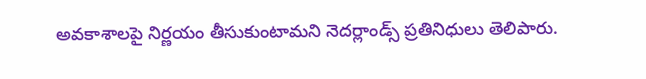అవకాశాలపై నిర్ణయం తీసుకుంటామని నెదర్లాండ్స్‌ ప్రతినిధులు తెలిపారు.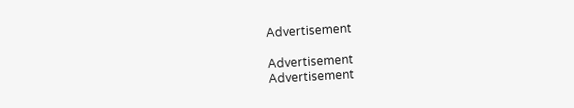Advertisement

Advertisement
Advertisement